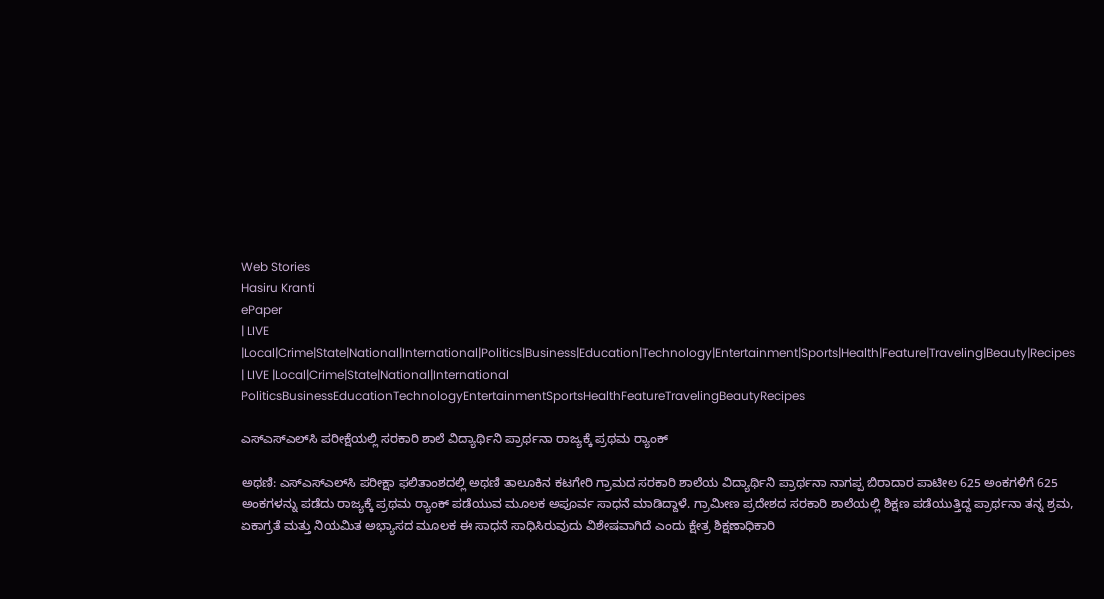Web Stories
Hasiru Kranti
ePaper
| LIVE |Local|Crime|State|National|International|Politics|Business|Education|Technology|Entertainment|Sports|Health|Feature|Traveling|Beauty|Recipes
| LIVE |Local|Crime|State|National|International
PoliticsBusinessEducationTechnologyEntertainmentSportsHealthFeatureTravelingBeautyRecipes

ಎಸ್‌ಎಸ್‌ಎಲ್‌ಸಿ ಪರೀಕ್ಷೆಯಲ್ಲಿ ಸರಕಾರಿ ಶಾಲೆ ವಿದ್ಯಾರ್ಥಿನಿ ಪ್ರಾರ್ಥನಾ ರಾಜ್ಯಕ್ಕೆ ಪ್ರಥಮ ರ‍್ಯಾಂಕ್

ಅಥಣಿ: ಎಸ್‌ಎಸ್‌ಎಲ್‌ಸಿ ಪರೀಕ್ಷಾ ಫಲಿತಾಂಶದಲ್ಲಿ ಅಥಣಿ ತಾಲೂಕಿನ ಕಟಗೇರಿ ಗ್ರಾಮದ ಸರಕಾರಿ ಶಾಲೆಯ ವಿದ್ಯಾರ್ಥಿನಿ ಪ್ರಾರ್ಥನಾ ನಾಗಪ್ಪ ಬಿರಾದಾರ ಪಾಟೀಲ 625 ಅಂಕಗಳಿಗೆ 625 ಅಂಕಗಳನ್ನು ಪಡೆದು ರಾಜ್ಯಕ್ಕೆ ಪ್ರಥಮ ರ‍್ಯಾಂಕ್ ಪಡೆಯುವ ಮೂಲಕ ಅಪೂರ್ವ ಸಾಧನೆ ಮಾಡಿದ್ದಾಳೆ. ಗ್ರಾಮೀಣ ಪ್ರದೇಶದ ಸರಕಾರಿ ಶಾಲೆಯಲ್ಲಿ ಶಿಕ್ಷಣ ಪಡೆಯುತ್ತಿದ್ದ ಪ್ರಾರ್ಥನಾ ತನ್ನ ಶ್ರಮ, ಏಕಾಗ್ರತೆ ಮತ್ತು ನಿಯಮಿತ ಅಭ್ಯಾಸದ ಮೂಲಕ ಈ ಸಾಧನೆ ಸಾಧಿಸಿರುವುದು ವಿಶೇಷವಾಗಿದೆ ಎಂದು ಕ್ಷೇತ್ರ ಶಿಕ್ಷಣಾಧಿಕಾರಿ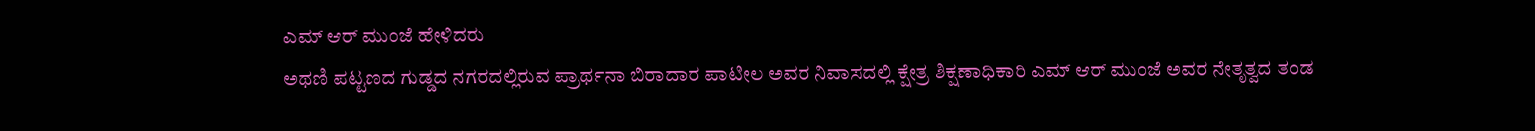ಎಮ್ ಆರ್ ಮುಂಜೆ ಹೇಳಿದರು
ಅಥಣಿ ಪಟ್ಟಣದ ಗುಡ್ಡದ ನಗರದಲ್ಲಿರುವ ಪ್ರಾರ್ಥನಾ ಬಿರಾದಾರ ಪಾಟೀಲ ಅವರ ನಿವಾಸದಲ್ಲಿ ಕ್ಷೇತ್ರ ಶಿಕ್ಷಣಾಧಿಕಾರಿ ಎಮ್ ಆರ್ ಮುಂಜೆ ಅವರ ನೇತೃತ್ವದ ತಂಡ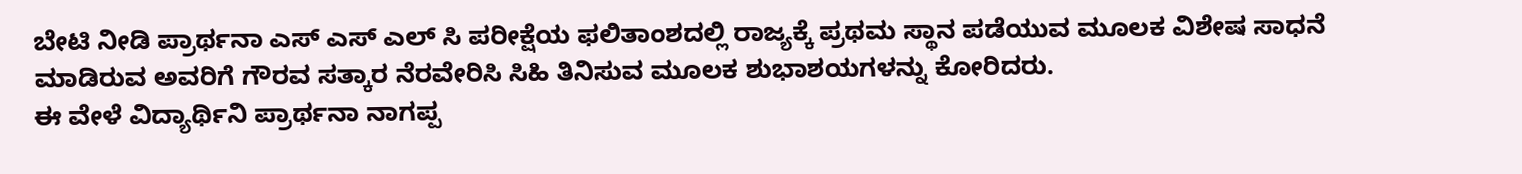ಬೇಟಿ ನೀಡಿ ಪ್ರಾರ್ಥನಾ ಎಸ್ ಎಸ್ ಎಲ್ ಸಿ ಪರೀಕ್ಷೆಯ ಫಲಿತಾಂಶದಲ್ಲಿ ರಾಜ್ಯಕ್ಕೆ ಪ್ರಥಮ ಸ್ಥಾನ ಪಡೆಯುವ ಮೂಲಕ ವಿಶೇಷ ಸಾಧನೆ ಮಾಡಿರುವ ಅವರಿಗೆ ಗೌರವ ಸತ್ಕಾರ ನೆರವೇರಿಸಿ ಸಿಹಿ ತಿನಿಸುವ ಮೂಲಕ ಶುಭಾಶಯಗಳನ್ನು ಕೋರಿದರು.
ಈ ವೇಳೆ ವಿದ್ಯಾರ್ಥಿನಿ ಪ್ರಾರ್ಥನಾ ನಾಗಪ್ಪ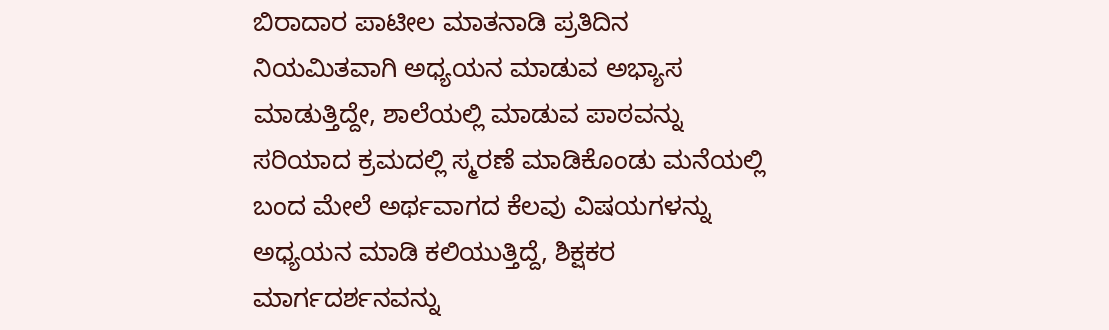ಬಿರಾದಾರ ಪಾಟೀಲ ಮಾತನಾಡಿ ಪ್ರತಿದಿನ ನಿಯಮಿತವಾಗಿ ಅಧ್ಯಯನ ಮಾಡುವ ಅಭ್ಯಾಸ ಮಾಡುತ್ತಿದ್ದೇ, ಶಾಲೆಯಲ್ಲಿ ಮಾಡುವ ಪಾಠವನ್ನು ಸರಿಯಾದ ಕ್ರಮದಲ್ಲಿ ಸ್ಮರಣೆ ಮಾಡಿಕೊಂಡು ಮನೆಯಲ್ಲಿ ಬಂದ ಮೇಲೆ ಅರ್ಥವಾಗದ ಕೆಲವು ವಿಷಯಗಳನ್ನು ಅಧ್ಯಯನ ಮಾಡಿ ಕಲಿಯುತ್ತಿದ್ದೆ, ಶಿಕ್ಷಕರ ಮಾರ್ಗದರ್ಶನವನ್ನು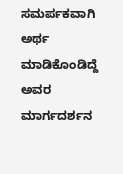ಸಮರ್ಪಕವಾಗಿ ಅರ್ಥ ಮಾಡಿಕೊಂಡಿದ್ದೆ ಅವರ ಮಾರ್ಗದರ್ಶನ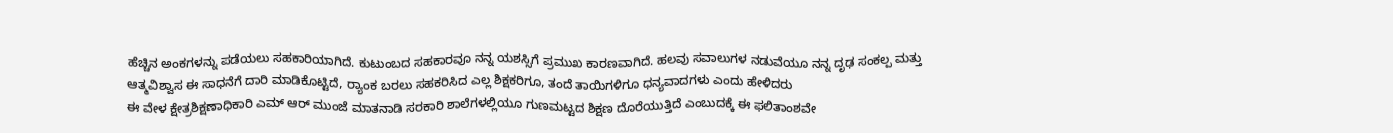ಹೆಚ್ಚಿನ ಅಂಕಗಳನ್ನು ಪಡೆಯಲು ಸಹಕಾರಿಯಾಗಿದೆ. ಕುಟುಂಬದ ಸಹಕಾರವೂ ನನ್ನ ಯಶಸ್ಸಿಗೆ ಪ್ರಮುಖ ಕಾರಣವಾಗಿದೆ. ಹಲವು ಸವಾಲುಗಳ ನಡುವೆಯೂ ನನ್ನ ದೃಢ ಸಂಕಲ್ಪ ಮತ್ತು ಆತ್ಮವಿಶ್ವಾಸ ಈ ಸಾಧನೆಗೆ ದಾರಿ ಮಾಡಿಕೊಟ್ಟಿದೆ, ರ‍್ಯಾಂಕ ಬರಲು ಸಹಕರಿಸಿದ ಎಲ್ಲ ಶಿಕ್ಷಕರಿಗೂ, ತಂದೆ ತಾಯಿಗಳಿಗೂ ಧನ್ಯವಾದಗಳು ಎಂದು ಹೇಳಿದರು
ಈ ವೇಳ ಕ್ಷೇತ್ರಶಿಕ್ಷಣಾಧಿಕಾರಿ ಎಮ್ ಆರ್ ಮುಂಜೆ ಮಾತನಾಡಿ ಸರಕಾರಿ ಶಾಲೆಗಳಲ್ಲಿಯೂ ಗುಣಮಟ್ಟದ ಶಿಕ್ಷಣ ದೊರೆಯುತ್ತಿದೆ ಎಂಬುದಕ್ಕೆ ಈ ಫಲಿತಾಂಶವೇ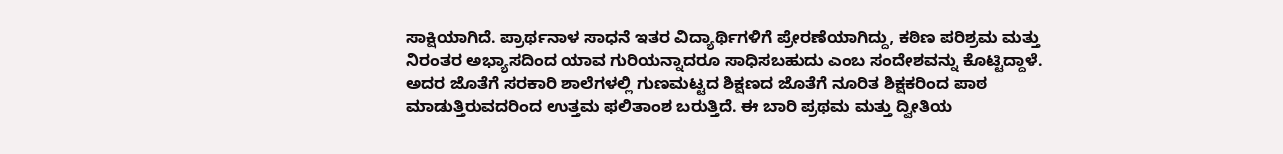ಸಾಕ್ಷಿಯಾಗಿದೆ. ಪ್ರಾರ್ಥನಾಳ ಸಾಧನೆ ಇತರ ವಿದ್ಯಾರ್ಥಿಗಳಿಗೆ ಪ್ರೇರಣೆಯಾಗಿದ್ದು, ಕಠಿಣ ಪರಿಶ್ರಮ ಮತ್ತು ನಿರಂತರ ಅಭ್ಯಾಸದಿಂದ ಯಾವ ಗುರಿಯನ್ನಾದರೂ ಸಾಧಿಸಬಹುದು ಎಂಬ ಸಂದೇಶವನ್ನು ಕೊಟ್ಟಿದ್ದಾಳೆ. ಅದರ ಜೊತೆಗೆ ಸರಕಾರಿ ಶಾಲೆಗಳಲ್ಲಿ ಗುಣಮಟ್ಟದ ಶಿಕ್ಷಣದ ಜೊತೆಗೆ ನೂರಿತ ಶಿಕ್ಷಕರಿಂದ ಪಾಠ ಮಾಡುತ್ತಿರುವದರಿಂದ ಉತ್ತಮ ಫಲಿತಾಂಶ ಬರುತ್ತಿದೆ. ಈ ಬಾರಿ ಪ್ರಥಮ ಮತ್ತು ದ್ವೀತಿಯ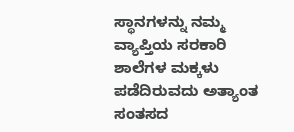ಸ್ಥಾನಗಳನ್ನು ನಮ್ಮ ವ್ಯಾಪ್ತಿಯ ಸರಕಾರಿ ಶಾಲೆಗಳ ಮಕ್ಕಳು ಪಡೆದಿರುವದು ಅತ್ಯಾಂತ ಸಂತಸದ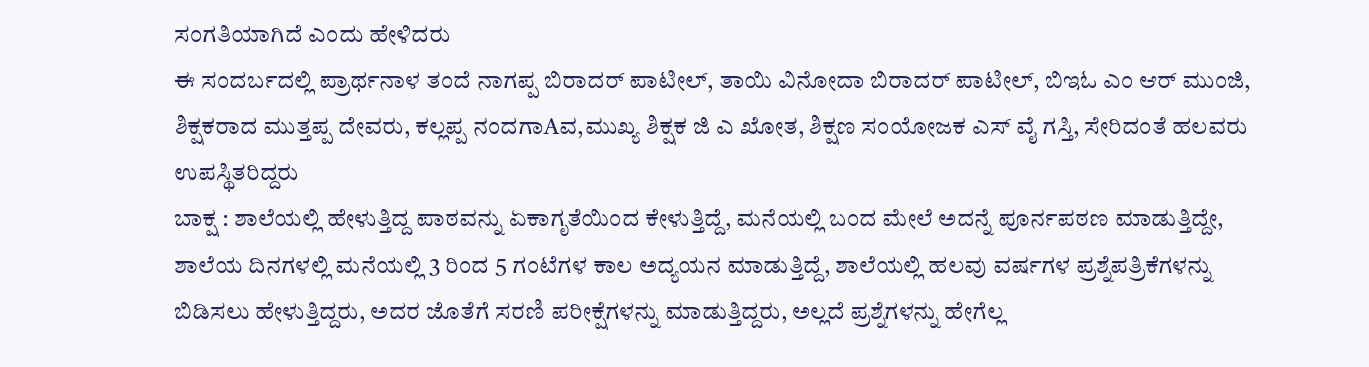ಸಂಗತಿಯಾಗಿದೆ ಎಂದು ಹೇಳಿದರು
ಈ ಸಂದರ್ಬದಲ್ಲಿ ಪ್ರಾರ್ಥನಾಳ ತಂದೆ ನಾಗಪ್ಪ ಬಿರಾದರ್ ಪಾಟೀಲ್, ತಾಯಿ ವಿನೋದಾ ಬಿರಾದರ್ ಪಾಟೀಲ್, ಬಿಇಓ ಎಂ ಆರ್ ಮುಂಜಿ, ಶಿಕ್ಷಕರಾದ ಮುತ್ತಪ್ಪ ದೇವರು, ಕಲ್ಲಪ್ಪ ನಂದಗಾAವ,ಮುಖ್ಯ ಶಿಕ್ಷಕ ಜಿ ಎ ಖೋತ, ಶಿಕ್ಷಣ ಸಂಯೋಜಕ ಎಸ್ ವೈ ಗಸ್ತಿ, ಸೇರಿದಂತೆ ಹಲವರು ಉಪಸ್ಥಿತರಿದ್ದರು
ಬಾಕ್ಷ : ಶಾಲೆಯಲ್ಲಿ ಹೇಳುತ್ತಿದ್ದ ಪಾಠವನ್ನು ಏಕಾಗೃತೆಯಿಂದ ಕೇಳುತ್ತಿದ್ದೆ, ಮನೆಯಲ್ಲಿ ಬಂದ ಮೇಲೆ ಅದನ್ನೆ ಪೂರ್ನಪಠಣ ಮಾಡುತ್ತಿದ್ದೇ, ಶಾಲೆಯ ದಿನಗಳಲ್ಲಿ ಮನೆಯಲ್ಲಿ 3 ರಿಂದ 5 ಗಂಟೆಗಳ ಕಾಲ ಅದ್ಯಯನ ಮಾಡುತ್ತಿದ್ದೆ, ಶಾಲೆಯಲ್ಲಿ ಹಲವು ವರ್ಷಗಳ ಪ್ರಶ್ನೆಪತ್ರಿಕೆಗಳನ್ನು ಬಿಡಿಸಲು ಹೇಳುತ್ತಿದ್ದರು, ಅದರ ಜೊತೆಗೆ ಸರಣಿ ಪರೀಕ್ಷೆಗಳನ್ನು ಮಾಡುತ್ತಿದ್ದರು, ಅಲ್ಲದೆ ಪ್ರಶ್ನೆಗಳನ್ನು ಹೇಗೆಲ್ಲ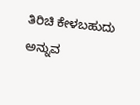ತಿರಿಚಿ ಕೇಳಬಹುದು ಅನ್ನುವ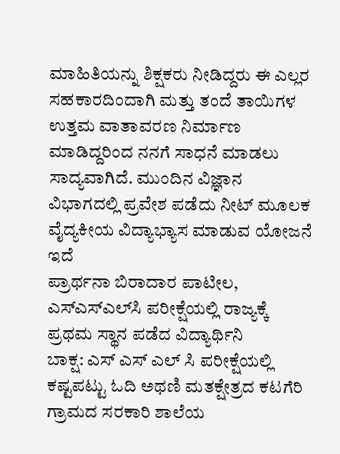ಮಾಹಿತಿಯನ್ನು ಶಿಕ್ಷಕರು ನೀಡಿದ್ದರು ಈ ಎಲ್ಲರ ಸಹಕಾರದಿಂದಾಗಿ ಮತ್ತು ತಂದೆ ತಾಯಿಗಳ ಉತ್ತಮ ವಾತಾವರಣ ನಿರ್ಮಾಣ ಮಾಡಿದ್ದರಿಂದ ನನಗೆ ಸಾಧನೆ ಮಾಡಲು ಸಾದ್ಯವಾಗಿದೆ. ಮುಂದಿನ ವಿಜ್ಞಾನ ವಿಭಾಗದಲ್ಲಿ ಪ್ರವೇಶ ಪಡೆದು ನೀಟ್ ಮೂಲಕ ವೈದ್ಯಕೀಯ ವಿದ್ಯಾಭ್ಯಾಸ ಮಾಡುವ ಯೋಜನೆ ಇದೆ
ಪ್ರಾರ್ಥನಾ ಬಿರಾದಾರ ಪಾಟೀಲ, ಎಸ್‌ಎಸ್‌ಎಲ್‌ಸಿ ಪರೀಕ್ಷೆಯಲ್ಲಿ ರಾಜ್ಯಕ್ಕೆ ಪ್ರಥಮ ಸ್ಥಾನ ಪಡೆದ ವಿದ್ಯಾರ್ಥಿನಿ
ಬಾಕ್ಷ: ಎಸ್ ಎಸ್ ಎಲ್ ಸಿ ಪರೀಕ್ಷೆಯಲ್ಲಿ ಕಷ್ಟಪಟ್ಟು ಓದಿ ಅಥಣಿ ಮತಕ್ಷೇತ್ರದ ಕಟಗೆರಿ ಗ್ರಾಮದ ಸರಕಾರಿ ಶಾಲೆಯ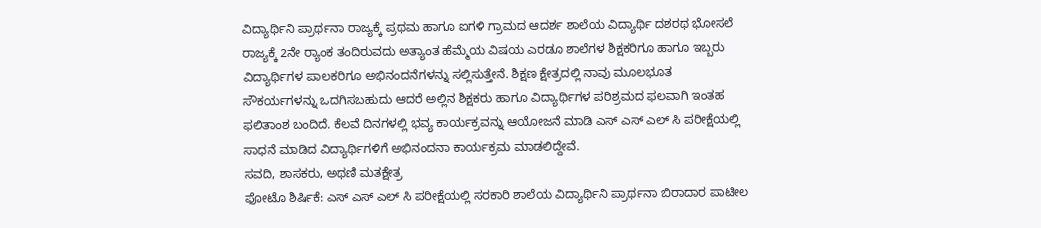ವಿದ್ಯಾರ್ಥಿನಿ ಪ್ರಾರ್ಥನಾ ರಾಜ್ಯಕ್ಕೆ ಪ್ರಥಮ ಹಾಗೂ ಐಗಳಿ ಗ್ರಾಮದ ಆದರ್ಶ ಶಾಲೆಯ ವಿದ್ಯಾರ್ಥಿ ದಶರಥ ಭೋಸಲೆ ರಾಜ್ಯಕ್ಕೆ 2ನೇ ರ‍್ಯಾಂಕ ತಂದಿರುವದು ಅತ್ಯಾಂತ ಹೆಮ್ಮೆಯ ವಿಷಯ ಎರಡೂ ಶಾಲೆಗಳ ಶಿಕ್ಷಕರಿಗೂ ಹಾಗೂ ಇಬ್ಬರು ವಿದ್ಯಾರ್ಥಿಗಳ ಪಾಲಕರಿಗೂ ಅಭಿನಂದನೆಗಳನ್ನು ಸಲ್ಲಿಸುತ್ತೇನೆ. ಶಿಕ್ಷಣ ಕ್ಷೇತ್ರದಲ್ಲಿ ನಾವು ಮೂಲಭೂತ ಸೌಕರ್ಯಗಳನ್ನು ಒದಗಿಸಬಹುದು ಆದರೆ ಅಲ್ಲಿನ ಶಿಕ್ಷಕರು ಹಾಗೂ ವಿದ್ಯಾರ್ಥಿಗಳ ಪರಿಶ್ರಮದ ಫಲವಾಗಿ ಇಂತಹ ಫಲಿತಾಂಶ ಬಂದಿದೆ. ಕೆಲವೆ ದಿನಗಳಲ್ಲಿ ಭವ್ಯ ಕಾರ್ಯಕ್ರವನ್ನು ಆಯೋಜನೆ ಮಾಡಿ ಎಸ್ ಎಸ್ ಎಲ್ ಸಿ ಪರೀಕ್ಷೆಯಲ್ಲಿ ಸಾಧನೆ ಮಾಡಿದ ವಿದ್ಯಾರ್ಥಿಗಳಿಗೆ ಅಭಿನಂದನಾ ಕಾರ್ಯಕ್ರಮ ಮಾಡಲಿದ್ದೇವೆ.
ಸವದಿ, ಶಾಸಕರು, ಅಥಣಿ ಮತಕ್ಷೇತ್ರ
ಫೋಟೊ ಶಿರ್ಷಿಕೆ: ಎಸ್ ಎಸ್ ಎಲ್ ಸಿ ಪರೀಕ್ಷೆಯಲ್ಲಿ ಸರಕಾರಿ ಶಾಲೆಯ ವಿದ್ಯಾರ್ಥಿನಿ ಪ್ರಾರ್ಥನಾ ಬಿರಾದಾರ ಪಾಟೀಲ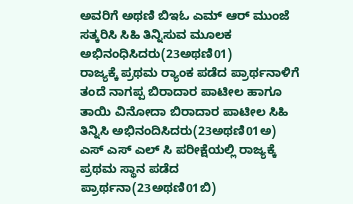ಅವರಿಗೆ ಅಥಣಿ ಬಿಇಓ ಎಮ್ ಆರ್ ಮುಂಜೆ ಸತ್ಕರಿಸಿ ಸಿಹಿ ತಿನ್ನಿಸುವ ಮೂಲಕ ಅಭಿನಂಧಿಸಿದರು(23ಅಥಣಿ01)
ರಾಜ್ಯಕ್ಕೆ ಪ್ರಥಮ ರ‍್ಯಾಂಕ ಪಡೆದ ಪ್ರಾರ್ಥನಾಳಿಗೆ ತಂದೆ ನಾಗಪ್ಪ ಬಿರಾದಾರ ಪಾಟೀಲ ಹಾಗೂ ತಾಯಿ ವಿನೋದಾ ಬಿರಾದಾರ ಪಾಟೀಲ ಸಿಹಿ ತಿನ್ನಿಸಿ ಅಭಿನಂದಿಸಿದರು(23ಅಥಣಿ01ಅ)
ಎಸ್ ಎಸ್ ಎಲ್ ಸಿ ಪರೀಕ್ಷೆಯಲ್ಲಿ ರಾಜ್ಯಕ್ಕೆ ಪ್ರಥಮ ಸ್ಥಾನ ಪಡೆದ ಪ್ರಾರ್ಥನಾ(23ಅಥಣಿ01ಬಿ)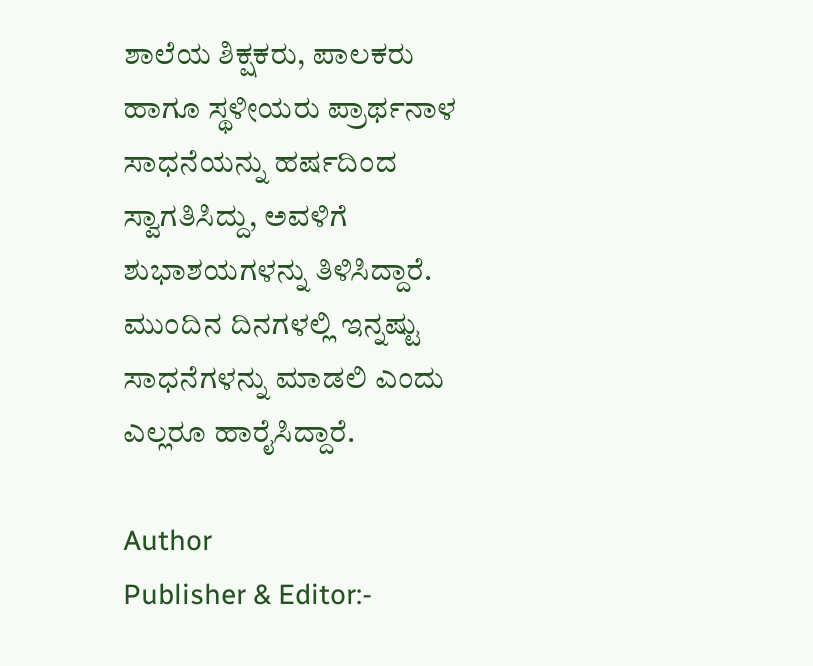ಶಾಲೆಯ ಶಿಕ್ಷಕರು, ಪಾಲಕರು ಹಾಗೂ ಸ್ಥಳೀಯರು ಪ್ರಾರ್ಥನಾಳ ಸಾಧನೆಯನ್ನು ಹರ್ಷದಿಂದ ಸ್ವಾಗತಿಸಿದ್ದು, ಅವಳಿಗೆ ಶುಭಾಶಯಗಳನ್ನು ತಿಳಿಸಿದ್ದಾರೆ. ಮುಂದಿನ ದಿನಗಳಲ್ಲಿ ಇನ್ನಷ್ಟು ಸಾಧನೆಗಳನ್ನು ಮಾಡಲಿ ಎಂದು ಎಲ್ಲರೂ ಹಾರೈಸಿದ್ದಾರೆ.

Author
Publisher & Editor:-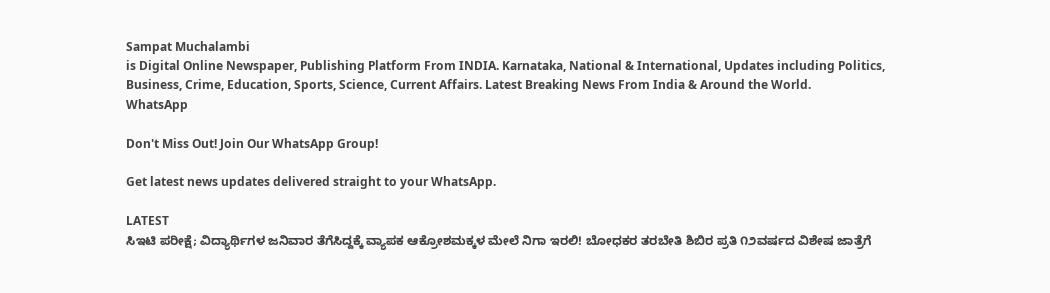Sampat Muchalambi
is Digital Online Newspaper, Publishing Platform From INDIA. Karnataka, National & International, Updates including Politics, Business, Crime, Education, Sports, Science, Current Affairs. Latest Breaking News From India & Around the World.
WhatsApp

Don't Miss Out! Join Our WhatsApp Group!

Get latest news updates delivered straight to your WhatsApp.

LATEST
ಸಿಇಟಿ ಪರೀಕ್ಷೆ; ವಿದ್ಯಾರ್ಥಿಗಳ ಜನಿವಾರ ತೆಗೆಸಿದ್ದಕ್ಕೆ ವ್ಯಾಪಕ ಆಕ್ರೋಶಮಕ್ಕಳ ಮೇಲೆ ನಿಗಾ ಇರಲಿ! ಬೋಧಕರ ತರಬೇತಿ ಶಿಬಿರ ಪ್ರತಿ ೧೨ವರ್ಷದ ವಿಶೇಷ ಜಾತ್ರೆಗೆ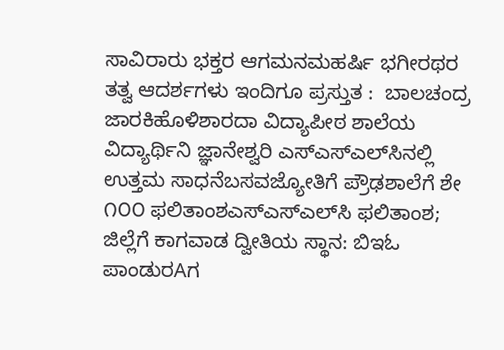ಸಾವಿರಾರು ಭಕ್ತರ ಆಗಮನಮಹರ್ಷಿ ಭಗೀರಥರ ತತ್ವ ಆದರ್ಶಗಳು ಇಂದಿಗೂ ಪ್ರಸ್ತುತ :  ಬಾಲಚಂದ್ರ ಜಾರಕಿಹೊಳಿಶಾರದಾ ವಿದ್ಯಾಪೀಠ ಶಾಲೆಯ ವಿದ್ಯಾರ್ಥಿನಿ ಜ್ಞಾನೇಶ್ವರಿ ಎಸ್‌ಎಸ್‌ಎಲ್‌ಸಿ‌ನಲ್ಲಿ ಉತ್ತಮ ಸಾಧನೆಬಸವಜ್ಯೋತಿಗೆ ಪ್ರೌಢಶಾಲೆಗೆ ಶೇ ೧೦೦ ಫಲಿತಾಂಶಎಸ್‌ಎಸ್‌ಎಲ್‌ಸಿ ಫಲಿತಾಂಶ; ಜಿಲ್ಲೆಗೆ ಕಾಗವಾಡ ದ್ವೀತಿಯ ಸ್ಥಾನ: ಬಿಇಓ ಪಾಂಡುರAಗ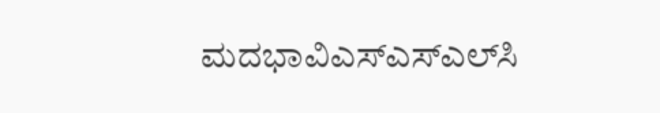ಮದಭಾವಿಎಸ್‌ಎಸ್‌ಎಲ್‌ಸಿ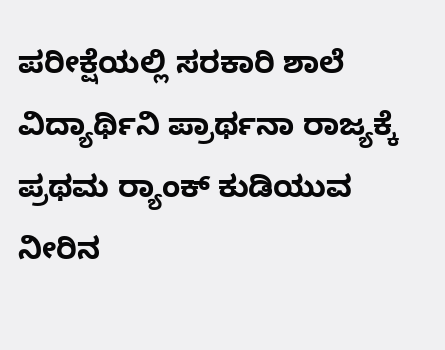ಪರೀಕ್ಷೆಯಲ್ಲಿ ಸರಕಾರಿ ಶಾಲೆ ವಿದ್ಯಾರ್ಥಿನಿ ಪ್ರಾರ್ಥನಾ ರಾಜ್ಯಕ್ಕೆ ಪ್ರಥಮ ರ‍್ಯಾಂಕ್ ಕುಡಿಯುವ ನೀರಿನ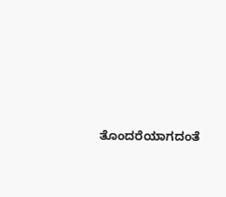ತೊಂದರೆಯಾಗದಂತೆ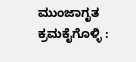ಮುಂಜಾಗೃತ ಕ್ರಮಕೈಗೊಳ್ಳಿ :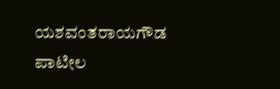ಯಶವಂತರಾಯಗೌಡ ಪಾಟೀಲ